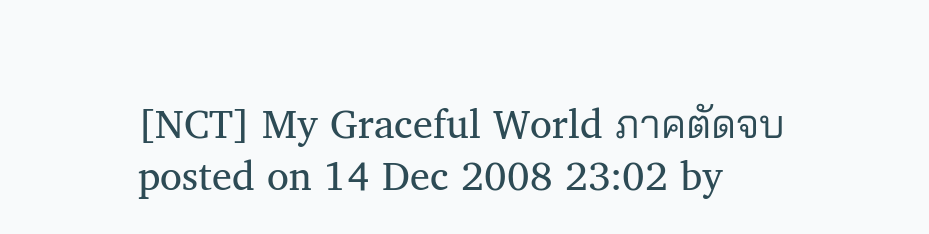[NCT] My Graceful World ภาคตัดจบ
posted on 14 Dec 2008 23:02 by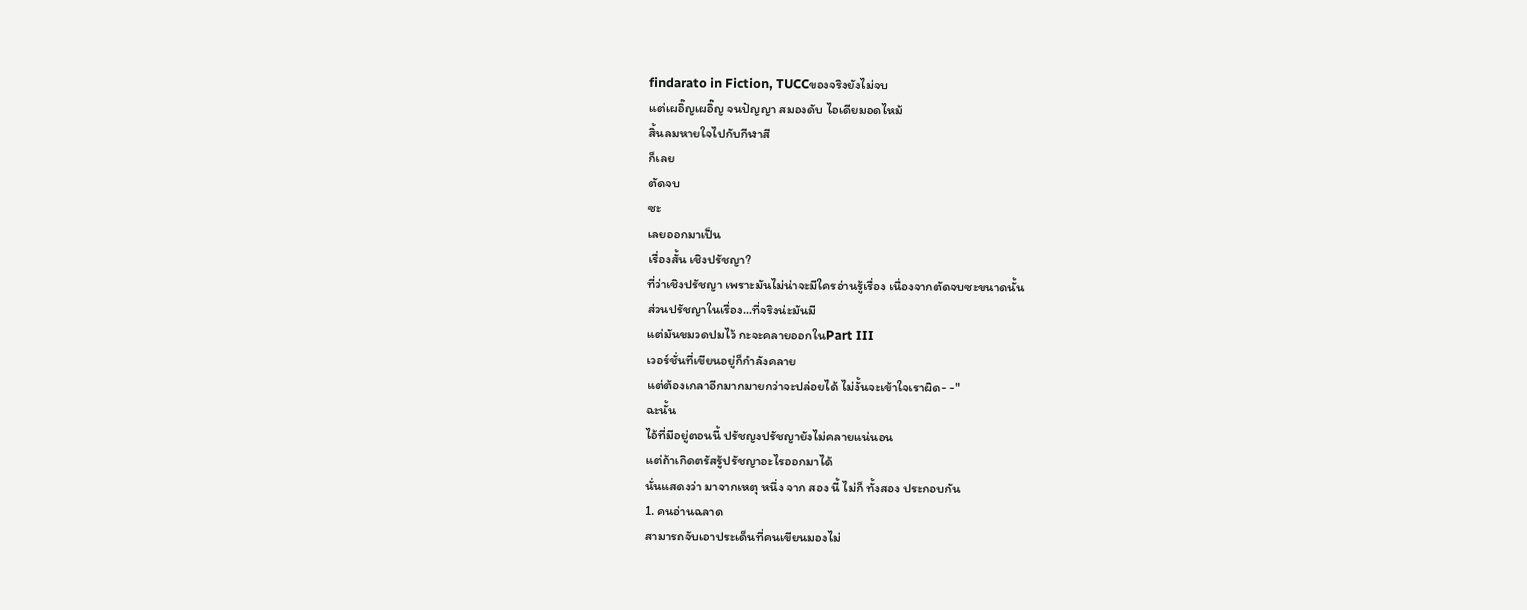findarato in Fiction, TUCCของจริงยังไม่จบ
แต่เผอิ๊ญเผอิ๊ญ จนปัญญา สมองดับ ไอเดียมอดไหม้
สิ้นลมหายใจไปกับกีฬาสี
ก็เลย
ตัดจบ
ซะ
เลยออกมาเป็น
เรื่องสั้น เชิงปรัชญา?
ที่ว่าเชิงปรัชญา เพราะมันไม่น่าจะมีใครอ่านรู้เรื่อง เนื่องจากตัดจบซะขนาดนั้น
ส่วนปรัชญาในเรื่อง...ที่จริงน่ะมันมี
แต่มันขมวดปมไว้ กะจะคลายออกในPart III
เวอร์ชั่นที่เขียนอยู่ก็กำลังคลาย
แต่ต้องเกลาอีกมากมายกว่าจะปล่อยได้ ไม่งั้นจะเข้าใจเราผิด- -"
ฉะนั้น
ไอ้ที่มีอยู่ตอนนี้ ปรัชญงปรัชญายังไม่คลายแน่นอน
แต่ถ้าเกิดตรัสรู้ปรัชญาอะไรออกมาได้
นั่นแสดงว่า มาจากเหตุ หนึ่ง จาก สอง นี้ ไม่ก็ ทั้งสอง ประกอบกัน
1. คนอ่านฉลาด
สามารถจับเอาประเด็นที่คนเขียนมองไม่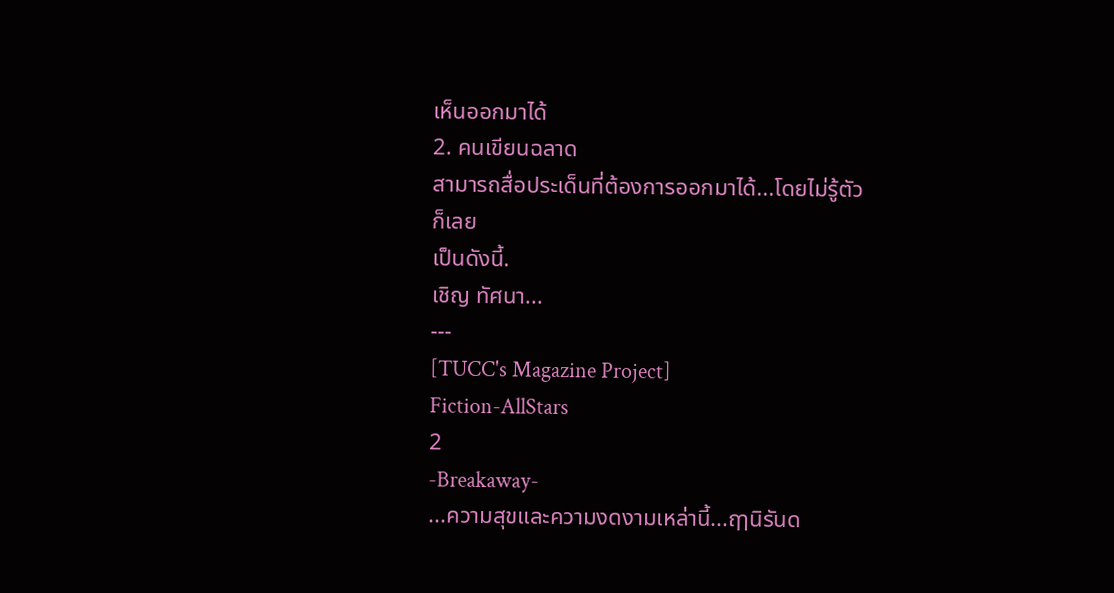เห็นออกมาได้
2. คนเขียนฉลาด
สามารถสื่อประเด็นที่ต้องการออกมาได้...โดยไม่รู้ตัว
ก็เลย
เป็นดังนี้.
เชิญ ทัศนา...
---
[TUCC's Magazine Project]
Fiction-AllStars
2
-Breakaway-
...ความสุขและความงดงามเหล่านี้...ฤๅนิรันด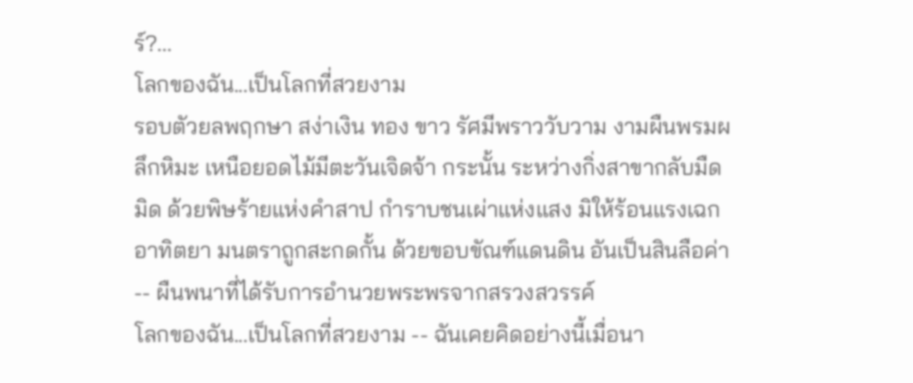ร์?...
โลกของฉัน...เป็นโลกที่สวยงาม
รอบตัวยลพฤกษา สง่าเงิน ทอง ขาว รัศมีพราววับวาม งามผืนพรมผลึกหิมะ เหนือยอดไม้มีตะวันเจิดจ้า กระนั้น ระหว่างกิ่งสาขากลับมืดมิด ด้วยพิษร้ายแห่งคำสาป กำราบชนเผ่าแห่งแสง มิให้ร้อนแรงเฉกอาทิตยา มนตราถูกสะกดกั้น ด้วยขอบขัณฑ์แดนดิน อันเป็นสินลือค่า -- ผืนพนาที่ได้รับการอำนวยพระพรจากสรวงสวรรค์
โลกของฉัน...เป็นโลกที่สวยงาม -- ฉันเคยคิดอย่างนี้เมื่อนา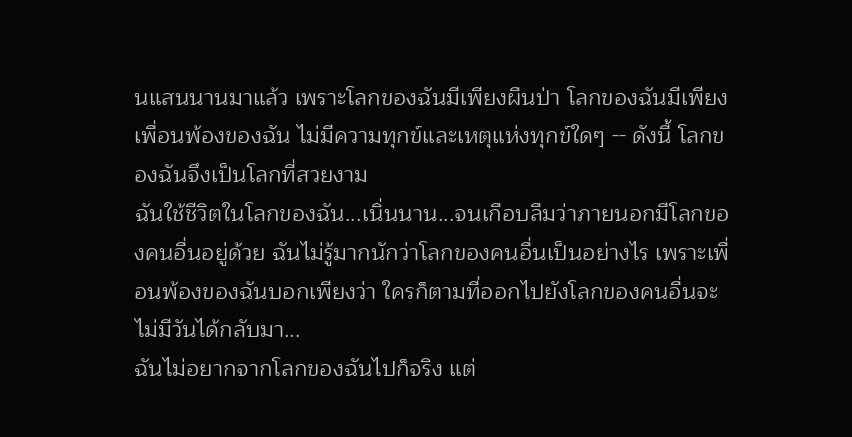นแสนนานมาแล้ว เพราะโลกของฉันมีเพียงผืนป่า โลกของฉันมีเพียงเพื่อนพ้องของฉัน ไม่มีความทุกข์และเหตุแห่งทุกข์ใดๆ -- ดังนี้ โลกของฉันจึงเป็นโลกที่สวยงาม
ฉันใช้ชีวิตในโลกของฉัน...เนิ่นนาน...จนเกือบลืมว่าภายนอกมีโลกของคนอื่นอยู่ด้วย ฉันไม่รู้มากนักว่าโลกของคนอื่นเป็นอย่างไร เพราะเพื่อนพ้องของฉันบอกเพียงว่า ใครก็ตามที่ออกไปยังโลกของคนอื่นจะไม่มีวันได้กลับมา...
ฉันไม่อยากจากโลกของฉันไปก็จริง แต่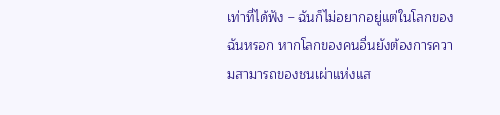เท่าที่ได้ฟัง – ฉันก็ไม่อยากอยู่แต่ในโลกของฉันหรอก หากโลกของคนอื่นยังต้องการความสามารถของชนเผ่าแห่งแส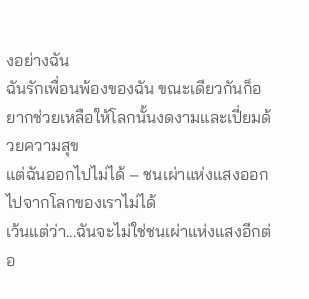งอย่างฉัน
ฉันรักเพื่อนพ้องของฉัน ขณะเดียวกันก็อยากช่วยเหลือให้โลกนั้นงดงามและเปี่ยมด้วยความสุข
แต่ฉันออกไปไม่ได้ – ชนเผ่าแห่งแสงออกไปจากโลกของเราไม่ได้
เว้นแต่ว่า...ฉันจะไม่ใช่ชนเผ่าแห่งแสงอีกต่อ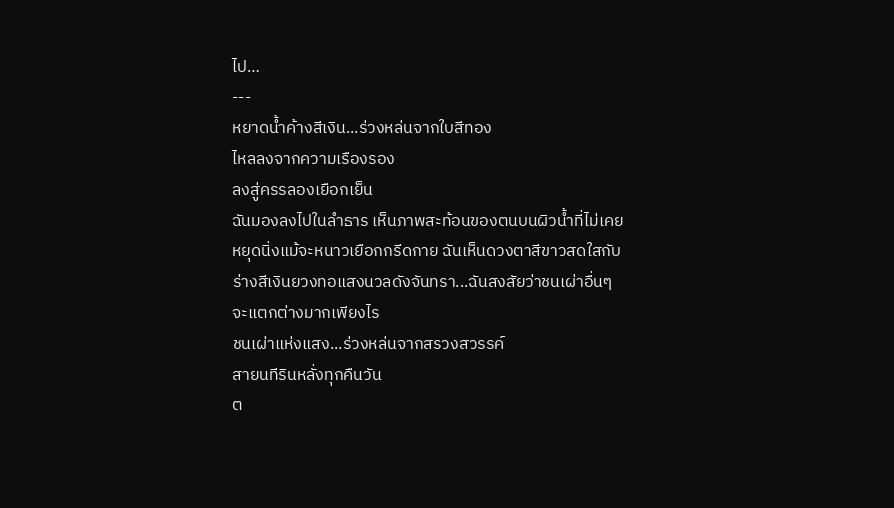ไป…
---
หยาดน้ำค้างสีเงิน...ร่วงหล่นจากใบสีทอง
ไหลลงจากความเรืองรอง
ลงสู่ครรลองเยือกเย็น
ฉันมองลงไปในลำธาร เห็นภาพสะท้อนของตนบนผิวน้ำที่ไม่เคยหยุดนิ่งแม้จะหนาวเยือกกรีดกาย ฉันเห็นดวงตาสีขาวสดใสกับร่างสีเงินยวงทอแสงนวลดังจันทรา...ฉันสงสัยว่าชนเผ่าอื่นๆจะแตกต่างมากเพียงไร
ชนเผ่าแห่งแสง...ร่วงหล่นจากสรวงสวรรค์
สายนทีรินหลั่งทุกคืนวัน
ต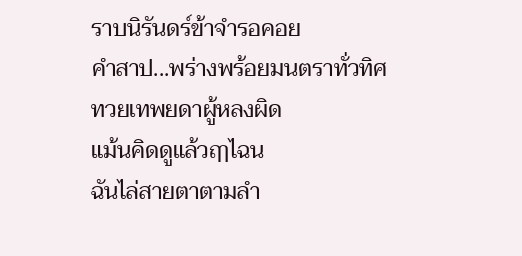ราบนิรันดร์ข้าจำรอคอย
คำสาป...พร่างพร้อยมนตราทั่วทิศ
ทวยเทพยดาผู้หลงผิด
แม้นคิดดูแล้วฤๅไฉน
ฉันไล่สายตาตามลำ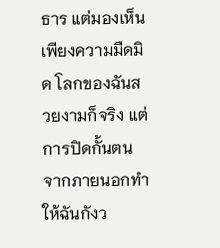ธาร แต่มองเห็นเพียงความมืดมิด โลกของฉันสวยงามก็จริง แต่การปิดกั้นตนจากภายนอกทำให้ฉันกังว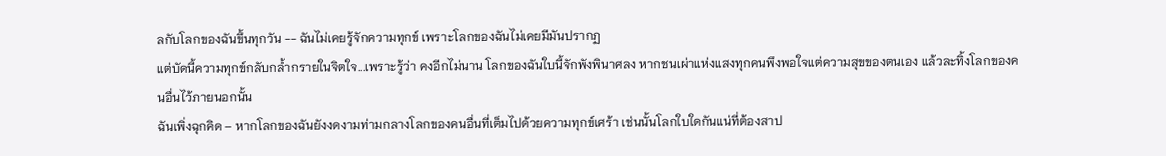ลกับโลกของฉันขึ้นทุกวัน -- ฉันไม่เคยรู้จักความทุกข์ เพราะโลกของฉันไม่เคยมีมันปรากฏ
แต่บัดนี้ความทุกข์กลับกล้ำกรายในจิตใจ...เพราะรู้ว่า คงอีกไม่นาน โลกของฉันใบนี้จักพังพินาศลง หากชนเผ่าแห่งแสงทุกคนพึงพอใจแต่ความสุขของตนเอง แล้วละทิ้งโลกของคนอื่นไว้ภายนอกนั้น
ฉันเพิ่งฉุกคิด – หากโลกของฉันยังงดงามท่ามกลางโลกของคนอื่นที่เต็มไปด้วยความทุกข์เศร้า เช่นนั้นโลกใบใดกันแน่ที่ต้องสาป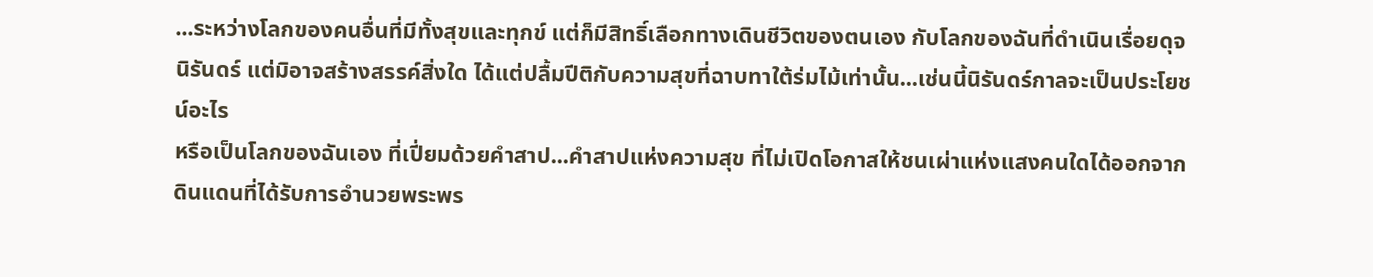...ระหว่างโลกของคนอื่นที่มีทั้งสุขและทุกข์ แต่ก็มีสิทธิ์เลือกทางเดินชีวิตของตนเอง กับโลกของฉันที่ดำเนินเรื่อยดุจนิรันดร์ แต่มิอาจสร้างสรรค์สิ่งใด ได้แต่ปลื้มปีติกับความสุขที่ฉาบทาใต้ร่มไม้เท่านั้น...เช่นนี้นิรันดร์กาลจะเป็นประโยชน์อะไร
หรือเป็นโลกของฉันเอง ที่เปี่ยมด้วยคำสาป...คำสาปแห่งความสุข ที่ไม่เปิดโอกาสให้ชนเผ่าแห่งแสงคนใดได้ออกจากดินแดนที่ได้รับการอำนวยพระพร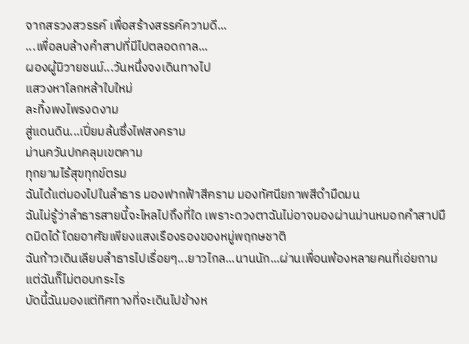จากสรวงสวรรค์ เพื่อสร้างสรรค์ความดี...
...เพื่อลบล้างคำสาปที่มีไปตลอดกาล...
ผองผู้มิวายชนม์...วันหนึ่งจงเดินทางไป
แสวงหาโลกหล้าใบใหม่
ละทิ้งพงไพรงดงาม
สู่แดนดิน...เปี่ยมล้นซึ่งไฟสงคราม
ม่านควันปกคลุมเขตคาม
ทุกยามไร้สุขทุกข์ตรม
ฉันได้แต่มองไปในลำธาร มองฟากฟ้าสีคราม มองทัศนียภาพสีดำมืดมน
ฉันไม่รู้ว่าลำธารสายนี้จะไหลไปถึงที่ใด เพราะดวงตาฉันไม่อาจมองผ่านม่านหมอกคำสาปมืดมิดได้ โดยอาศัยเพียงแสงเรืองรองของหมู่พฤกษชาติ
ฉันก้าวเดินเลียบลำธารไปเรื่อยๆ...ยาวไกล...นานนัก...ผ่านเพื่อนพ้องหลายคนที่เอ่ยถาม แต่ฉันก็ไม่ตอบกระไร
บัดนี้ฉันมองแต่ทิศทางที่จะเดินไปข้างห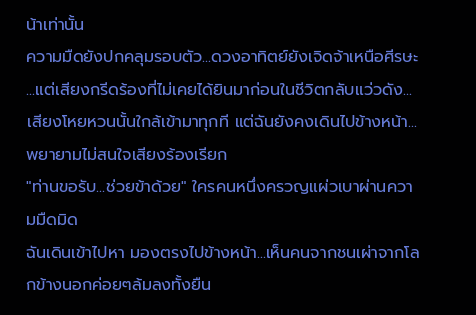น้าเท่านั้น
ความมืดยังปกคลุมรอบตัว...ดวงอาทิตย์ยังเจิดจ้าเหนือศีรษะ
...แต่เสียงกรีดร้องที่ไม่เคยได้ยินมาก่อนในชีวิตกลับแว่วดัง...
เสียงโหยหวนนั้นใกล้เข้ามาทุกที แต่ฉันยังคงเดินไปข้างหน้า...พยายามไม่สนใจเสียงร้องเรียก
"ท่านขอรับ...ช่วยข้าด้วย" ใครคนหนึ่งครวญแผ่วเบาผ่านความมืดมิด
ฉันเดินเข้าไปหา มองตรงไปข้างหน้า...เห็นคนจากชนเผ่าจากโลกข้างนอกค่อยๆล้มลงทั้งยืน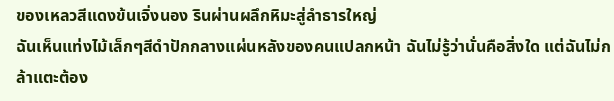ของเหลวสีแดงข้นเจิ่งนอง รินผ่านผลึกหิมะสู่ลำธารใหญ่
ฉันเห็นแท่งไม้เล็กๆสีดำปักกลางแผ่นหลังของคนแปลกหน้า ฉันไม่รู้ว่านั่นคือสิ่งใด แต่ฉันไม่กล้าแตะต้อง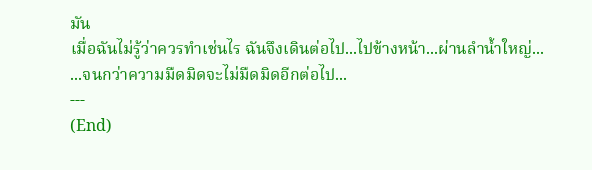มัน
เมื่อฉันไม่รู้ว่าควรทำเช่นไร ฉันจึงเดินต่อไป...ไปข้างหน้า...ผ่านลำน้ำใหญ่...
...จนกว่าความมืดมิดจะไม่มืดมิดอีกต่อไป...
---
(End)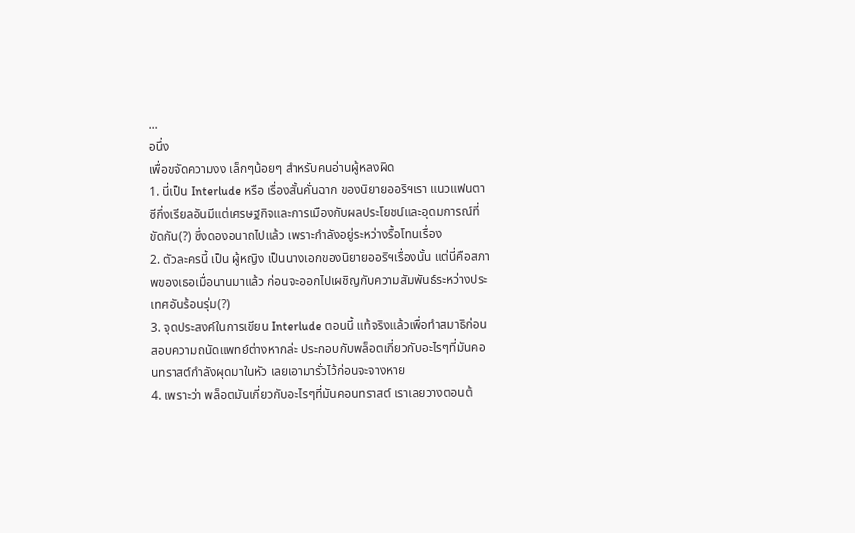...
อนึ่ง
เพื่อขจัดความงง เล็กๆน้อยๆ สำหรับคนอ่านผู้หลงผิด
1. นี่เป็น Interlude หรือ เรื่องสั้นคั่นฉาก ของนิยายออริฯเรา แนวแฟนตาซีกึ่งเรียลอันมีแต่เศรษฐกิจและการเมืองกับผลประโยชน์และอุดมการณ์ที่ขัดกัน(?) ซึ่งดองอนาถไปแล้ว เพราะกำลังอยู่ระหว่างรื้อโทนเรื่อง
2. ตัวละครนี้ เป็น ผู้หญิง เป็นนางเอกของนิยายออริฯเรื่องนั้น แต่นี่คือสภาพของเธอเมื่อนานมาแล้ว ก่อนจะออกไปเผชิญกับความสัมพันธ์ระหว่างประเทศอันร้อนรุ่ม(?)
3. จุดประสงค์ในการเขียน Interlude ตอนนี้ แท้จริงแล้วเพื่อทำสมาธิก่อนสอบความถนัดแพทย์ต่างหากล่ะ ประกอบกับพล็อตเกี่ยวกับอะไรๆที่มันคอนทราสต์กำลังผุดมาในหัว เลยเอามารั่วไว้ก่อนจะจางหาย
4. เพราะว่า พล็อตมันเกี่ยวกับอะไรๆที่มันคอนทราสต์ เราเลยวางตอนต้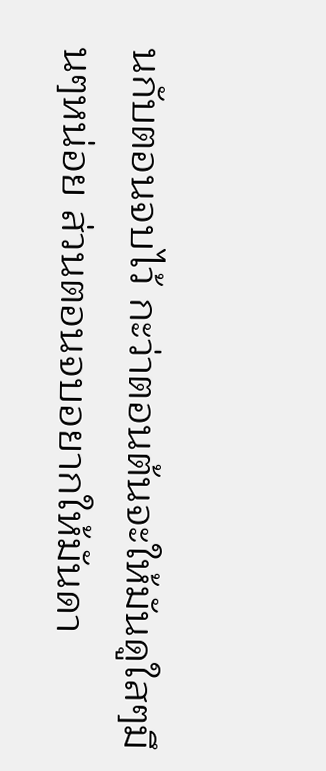นกับตอนจบไว้ กะว่าตอนต้นจะให้มันดูใสๆมึนๆหน่อย ส่วนตอนจบอยากให้มันดา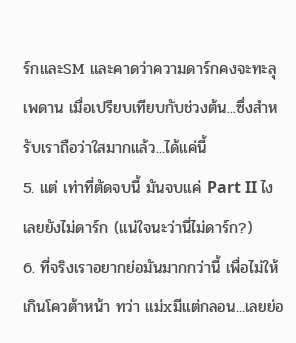ร์กและSM และคาดว่าความดาร์กคงจะทะลุเพดาน เมื่อเปรียบเทียบกับช่วงต้น...ซึ่งสำหรับเราถือว่าใสมากแล้ว...ได้แค่นี้
5. แต่ เท่าที่ตัดจบนี้ มันจบแค่ Part II ไง เลยยังไม่ดาร์ก (แน่ใจนะว่านี่ไม่ดาร์ก?)
6. ที่จริงเราอยากย่อมันมากกว่านี้ เพื่อไม่ให้เกินโควต้าหน้า ทว่า แม่xมีแต่กลอน...เลยย่อ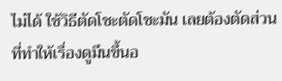ไม่ได้ ใช้วิธีตัดโชะตัดโชะมัน เลยต้องตัดส่วนที่ทำให้เรื่องดูมึนขึ้นอ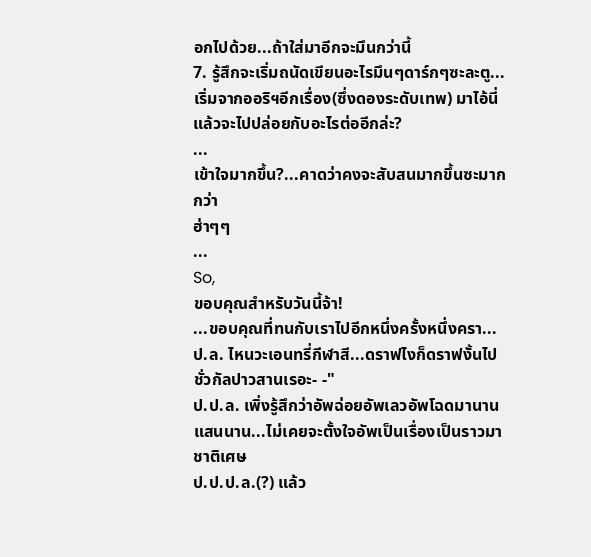อกไปด้วย...ถ้าใส่มาอีกจะมึนกว่านี้
7. รู้สึกจะเริ่มถนัดเขียนอะไรมึนๆดาร์กๆซะละตู...เริ่มจากออริฯอีกเรื่อง(ซึ่งดองระดับเทพ) มาไอ้นี่ แล้วจะไปปล่อยกับอะไรต่ออีกล่ะ?
...
เข้าใจมากขึ้น?...คาดว่าคงจะสับสนมากขึ้นซะมากกว่า
ฮ่าๆๆ
...
So,
ขอบคุณสำหรับวันนี้จ้า!
...ขอบคุณที่ทนกับเราไปอีกหนึ่งครั้งหนึ่งครา...
ป.ล. ไหนวะเอนทรี่กีฬาสี...ดราฟไงก็ดราฟงั้นไปชั่วกัลปาวสานเรอะ- -"
ป.ป.ล. เพิ่งรู้สึกว่าอัพฉ่อยอัพเลวอัพโฉดมานานแสนนาน...ไม่เคยจะตั้งใจอัพเป็นเรื่องเป็นราวมาชาติเศษ
ป.ป.ป.ล.(?) แล้ว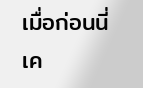เมื่อก่อนนี่เค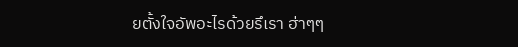ยตั้งใจอัพอะไรด้วยรึเรา ฮ่าๆๆ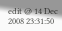edit @ 14 Dec 2008 23:31:50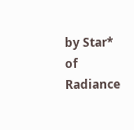by Star* of Radiance